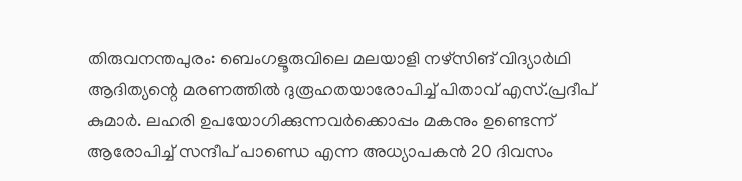തിരുവനന്തപുരം: ബെംഗളൂരുവിലെ മലയാളി നഴ്സിങ് വിദ്യാർഥി ആദിത്യന്റെ മരണത്തിൽ ദുരൂഹതയാരോപിച്ച് പിതാവ് എസ്.പ്രദീപ് കുമാർ. ലഹരി ഉപയോഗിക്കുന്നവർക്കൊപ്പം മകനും ഉണ്ടെന്ന് ആരോപിച്ച് സന്ദീപ് പാണ്ഡെ എന്ന അധ്യാപകൻ 20 ദിവസം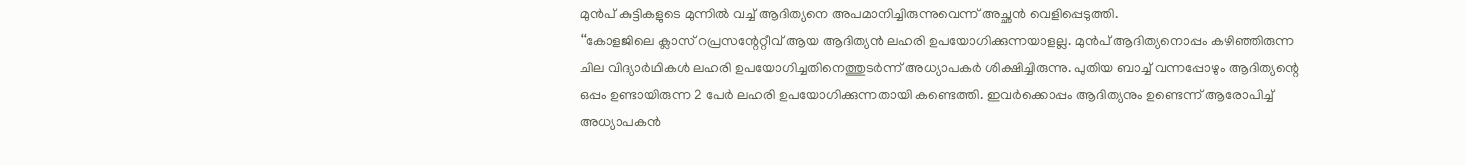മുൻപ് കുട്ടികളുടെ മുന്നിൽ വച്ച് ആദിത്യനെ അപമാനിച്ചിരുന്നുവെന്ന് അച്ഛൻ വെളിപ്പെടുത്തി.
‘‘കോളജിലെ ക്ലാസ് റപ്രസന്റേറ്റീവ് ആയ ആദിത്യൻ ലഹരി ഉപയോഗിക്കുന്നയാളല്ല. മുൻപ് ആദിത്യനൊപ്പം കഴിഞ്ഞിരുന്ന ചില വിദ്യാർഥികൾ ലഹരി ഉപയോഗിച്ചതിനെത്തുടർന്ന് അധ്യാപകർ ശിക്ഷിച്ചിരുന്നു. പുതിയ ബാച്ച് വന്നപ്പോഴും ആദിത്യന്റെ ഒപ്പം ഉണ്ടായിരുന്ന 2 പേർ ലഹരി ഉപയോഗിക്കുന്നതായി കണ്ടെത്തി. ഇവർക്കൊപ്പം ആദിത്യനും ഉണ്ടെന്ന് ആരോപിച്ച് അധ്യാപകൻ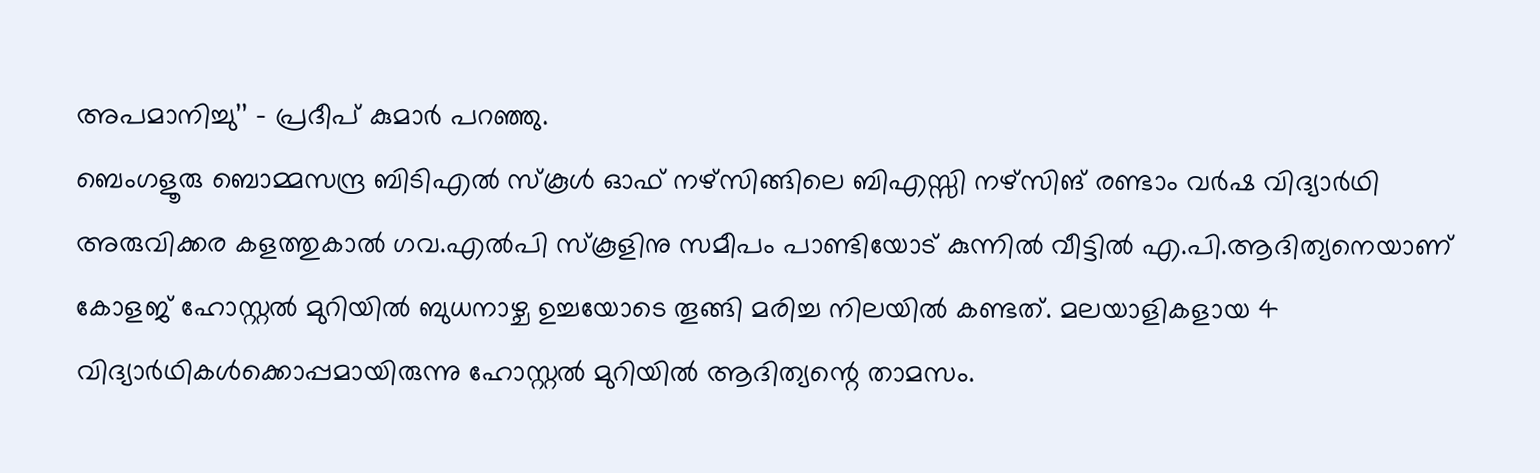അപമാനിച്ചു’’ – പ്രദീപ് കുമാർ പറഞ്ഞു.
ബെംഗളൂരു ബൊമ്മസന്ദ്ര ബിടിഎൽ സ്കൂൾ ഓഫ് നഴ്സിങ്ങിലെ ബിഎസ്സി നഴ്സിങ് രണ്ടാം വർഷ വിദ്യാർഥി അരുവിക്കര കളത്തുകാൽ ഗവ.എൽപി സ്കൂളിനു സമീപം പാണ്ടിയോട് കുന്നിൽ വീട്ടിൽ എ.പി.ആദിത്യനെയാണ് കോളജ് ഹോസ്റ്റൽ മുറിയിൽ ബുധനാഴ്ച ഉച്ചയോടെ തൂങ്ങി മരിച്ച നിലയിൽ കണ്ടത്. മലയാളികളായ 4 വിദ്യാർഥികൾക്കൊപ്പമായിരുന്നു ഹോസ്റ്റൽ മുറിയിൽ ആദിത്യന്റെ താമസം.